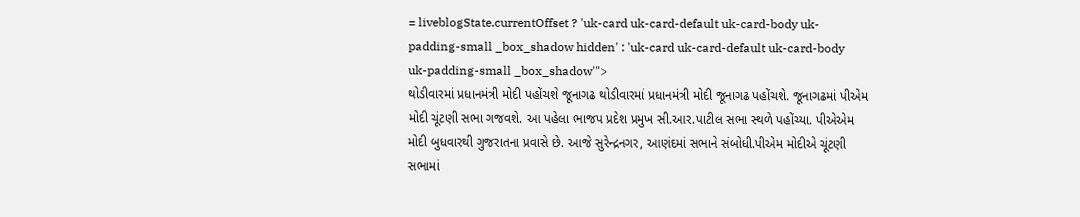= liveblogState.currentOffset ? 'uk-card uk-card-default uk-card-body uk-padding-small _box_shadow hidden' : 'uk-card uk-card-default uk-card-body uk-padding-small _box_shadow'">
થોડીવારમાં પ્રધાનમંત્રી મોદી પહોંચશે જૂનાગઢ થોડીવારમાં પ્રધાનમંત્રી મોદી જૂનાગઢ પહોંચશે. જૂનાગઢમાં પીએમ મોદી ચૂંટણી સભા ગજવશે. આ પહેલા ભાજપ પ્રદેશ પ્રમુખ સી.આર.પાટીલ સભા સ્થળે પહોંચ્યા. પીએએમ મોદી બુધવારથી ગુજરાતના પ્રવાસે છે. આજે સુરેન્દ્રનગર, આણંદમાં સભાને સંબોધી.પીએમ મોદીએ ચૂંટણી સભામાં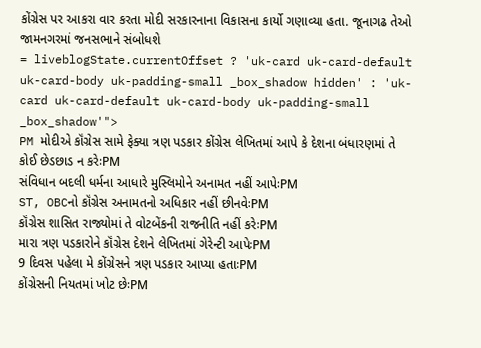કોંગ્રેસ પર આકરા વાર કરતા મોદી સરકારનાના વિકાસના કાર્યો ગણાવ્યા હતા. જૂનાગઢ તેઓ જામનગરમાં જનસભાને સંબોધશે
= liveblogState.currentOffset ? 'uk-card uk-card-default uk-card-body uk-padding-small _box_shadow hidden' : 'uk-card uk-card-default uk-card-body uk-padding-small _box_shadow'">
PM મોદીએ કૉંગ્રેસ સામે ફેક્યા ત્રણ પડકાર કોંગ્રેસ લેખિતમાં આપે કે દેશના બંધારણમાં તે કોઈ છેડછાડ ન કરેઃPM
સંવિધાન બદલી ધર્મના આધારે મુસ્લિમોને અનામત નહીં આપેઃPM
ST, OBCનો કૉંગ્રેસ અનામતનો અધિકાર નહીં છીનવેઃPM
કૉંગ્રેસ શાસિત રાજ્યોમાં તે વોટબેંકની રાજનીતિ નહીં કરેઃPM
મારા ત્રણ પડકારોને કૉંગ્રેસ દેશને લેખિતમાં ગેરેન્ટી આપેઃPM
9 દિવસ પહેલા મે કોંગ્રેસને ત્રણ પડકાર આપ્યા હતાઃPM
કોંગ્રેસની નિયતમાં ખોટ છેઃPM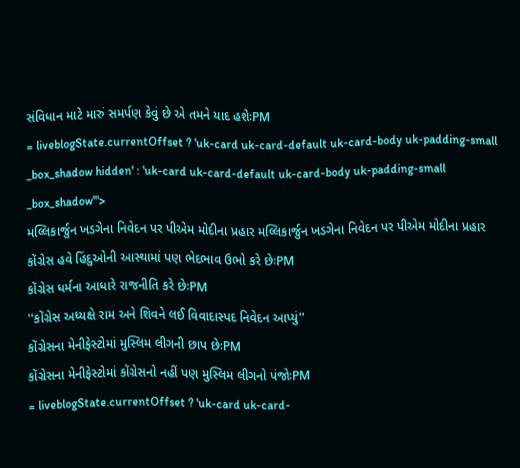સંવિધાન માટે મારું સમર્પણ કેવું છે એ તમને યાદ હશેઃPM
= liveblogState.currentOffset ? 'uk-card uk-card-default uk-card-body uk-padding-small _box_shadow hidden' : 'uk-card uk-card-default uk-card-body uk-padding-small _box_shadow'">
મલ્લિકાર્જુન ખડગેના નિવેદન પર પીએમ મોદીના પ્રહાર મલ્લિકાર્જુન ખડગેના નિવેદન પર પીએમ મોદીના પ્રહાર
કોંગ્રેસ હવે હિંદુઓની આસ્થામાં પણ ભેદભાવ ઉભો કરે છેઃPM
કોંગ્રેસ ધર્મના આધારે રાજનીતિ કરે છેઃPM
''કોંગ્રેસ અધ્યક્ષે રામ અને શિવને લઈ વિવાદાસ્પદ નિવેદન આપ્યું''
કોંગ્રેસના મેનીફેસ્ટોમાં મુસ્લિમ લીગની છાપ છેઃPM
કોંગ્રેસના મેનીફેસ્ટોમાં કોંગ્રેસનો નહીં પણ મુસ્લિમ લીગનો પંજોઃPM
= liveblogState.currentOffset ? 'uk-card uk-card-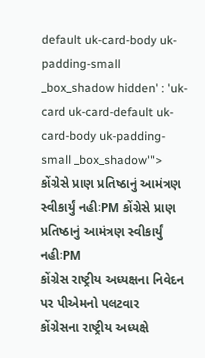default uk-card-body uk-padding-small _box_shadow hidden' : 'uk-card uk-card-default uk-card-body uk-padding-small _box_shadow'">
કોંગ્રેસે પ્રાણ પ્રતિષ્ઠાનું આમંત્રણ સ્વીકાર્યું નહીઃPM કોંગ્રેસે પ્રાણ પ્રતિષ્ઠાનું આમંત્રણ સ્વીકાર્યું નહીઃPM
કોંગ્રેસ રાષ્ટ્રીય અધ્યક્ષના નિવેદન પર પીએમનો પલટવાર
કોંગ્રેસના રાષ્ટ્રીય અધ્યક્ષે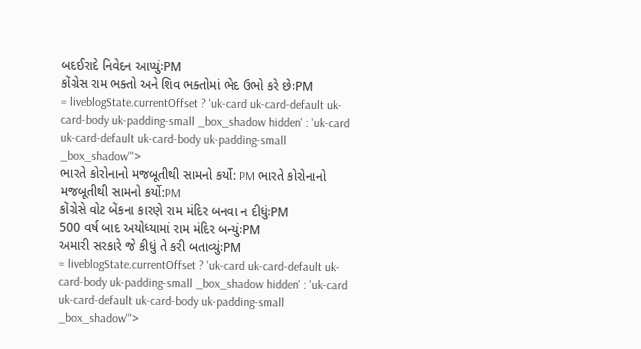બદઈરાદે નિવેદન આપ્યુંઃPM
કોંગ્રેસ રામ ભક્તો અને શિવ ભક્તોમાં ભેદ ઉભો કરે છેઃPM
= liveblogState.currentOffset ? 'uk-card uk-card-default uk-card-body uk-padding-small _box_shadow hidden' : 'uk-card uk-card-default uk-card-body uk-padding-small _box_shadow'">
ભારતે કોરોનાનો મજબૂતીથી સામનો કર્યો: PM ભારતે કોરોનાનો મજબૂતીથી સામનો કર્યો:PM
કોંગ્રેસે વોટ બેંકના કારણે રામ મંદિર બનવા ન દીધુંઃPM
500 વર્ષ બાદ અયોધ્યામાં રામ મંદિર બન્યુંઃPM
અમારી સરકારે જે કીધું તે કરી બતાવ્યુંઃPM
= liveblogState.currentOffset ? 'uk-card uk-card-default uk-card-body uk-padding-small _box_shadow hidden' : 'uk-card uk-card-default uk-card-body uk-padding-small _box_shadow'">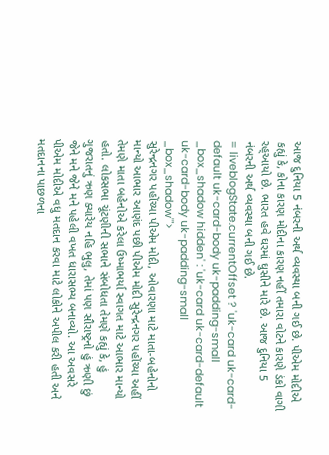આજ દુનિયા 5 નંબરની અર્થ વ્યવસ્થા બની ગઈ છે. પીએમ મોદીએ કહ્યું કે, કોના કારણ મોદીના કારણ નહીં તમારા વોટને કારણે ડંકો વાગી રહ્આયો છે. ભારત હવે ઘરમાં ઘુસીને મારે છે. આજ દુનિયા 5 નંબરની અર્થ વ્યવસ્થા બની ગઈ છે.
= liveblogState.currentOffset ? 'uk-card uk-card-default uk-card-body uk-padding-small _box_shadow hidden' : 'uk-card uk-card-default uk-card-body uk-padding-small _box_shadow'">
સુરેન્દ્રનગર પહોંચ્યા પીએમ મોદી, ઓવારણા માટે માતા-બહેનોનો માન્યો આભાર આણંદ પછી પીએમ મોદી સુરેન્દ્રનગર પહોંચ્યા અહીં તેમણે માતા બહેનોએ કરેલા ઉષ્માભર્યા સ્વાગત માટે આભાર માન્યો હતો. લોકસભા ચૂંટણીની સભાને સંબોધતા તેમણે કહ્યું કે, હું ગુજરાતનું ઋણ ક્યારેય નહિ ભુલુ, તેમાં પણ સૌરાષ્ટ્રનો હું ઋણી છું જેને મને જેને મને પહેલી વખત ધારાસભ્ય બનાવ્યો. આ અવસરે પીએમ મોદીએ વધુ મતદાન કરવા માટે લોકોને અપીલ કરી હતી અને મતદાનના પાછળના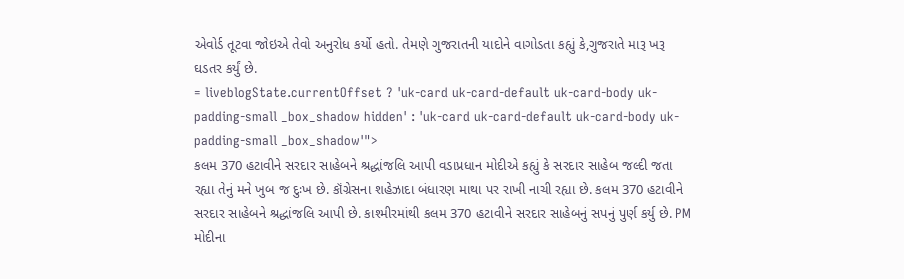એવોર્ડ તૂટવા જોઇએ તેવો અનુરોધ કર્યો હતો. તેમણે ગુજરાતની યાદોને વાગોડતા કહ્યું કે,ગુજરાતે મારૂ ખરૂ ઘડતર કર્યું છે.
= liveblogState.currentOffset ? 'uk-card uk-card-default uk-card-body uk-padding-small _box_shadow hidden' : 'uk-card uk-card-default uk-card-body uk-padding-small _box_shadow'">
કલમ 370 હટાવીને સરદાર સાહેબને શ્રદ્ધાંજલિ આપી વડાપ્રધાન મોદીએ કહ્યું કે સરદાર સાહેબ જલ્દી જતા રહ્યા તેનું મને ખુબ જ દુઃખ છે. કૉંગ્રેસના શહેઝાદા બંધારણ માથા પર રાખી નાચી રહ્યા છે. કલમ 370 હટાવીને સરદાર સાહેબને શ્રદ્ધાંજલિ આપી છે. કાશ્મીરમાંથી કલમ 370 હટાવીને સરદાર સાહેબનું સપનું પુર્ણ કર્યુ છે. PM મોદીના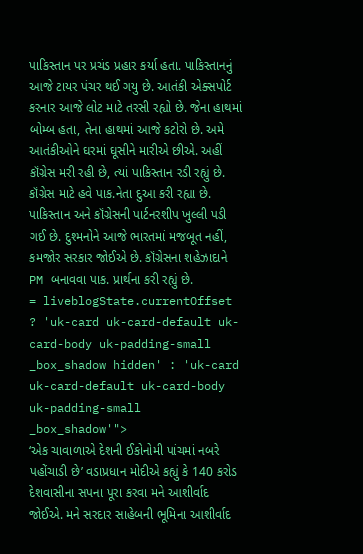પાકિસ્તાન પર પ્રચંડ પ્રહાર કર્યા હતા. પાકિસ્તાનનું આજે ટાયર પંચર થઈ ગયુ છે. આતંકી એક્સપોર્ટ કરનાર આજે લોટ માટે તરસી રહ્યો છે. જેના હાથમાં બોમ્બ હતા, તેના હાથમાં આજે કટોરો છે. અમે આતંકીઓને ઘરમાં ઘૂસીને મારીએ છીએ. અહીં કૉંગ્રેસ મરી રહી છે, ત્યાં પાકિસ્તાન રડી રહ્યું છે. કૉંગ્રેસ માટે હવે પાક.નેતા દુઆ કરી રહ્યા છે. પાકિસ્તાન અને કૉંગ્રેસની પાર્ટનરશીપ ખુલ્લી પડી ગઈ છે. દુશ્મનોને આજે ભારતમાં મજબૂત નહીં, કમજોર સરકાર જોઈએ છે. કૉંગ્રેસના શહેઝાદાને PM બનાવવા પાક. પ્રાર્થના કરી રહ્યું છે.
= liveblogState.currentOffset ? 'uk-card uk-card-default uk-card-body uk-padding-small _box_shadow hidden' : 'uk-card uk-card-default uk-card-body uk-padding-small _box_shadow'">
‘એક ચાવાળાએ દેશની ઈકોનોમી પાંચમાં નબરે પહોંચાડી છે’ વડાપ્રધાન મોદીએ કહ્યું કે 140 કરોડ દેશવાસીના સપના પૂરા કરવા મને આશીર્વાદ જોઈએ. મને સરદાર સાહેબની ભૂમિના આશીર્વાદ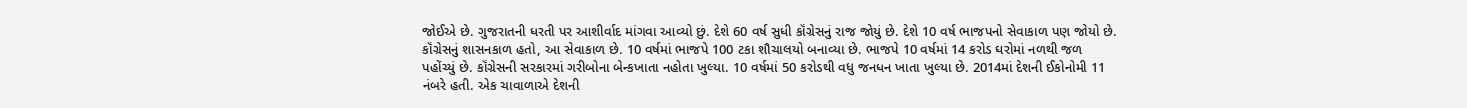જોઈએ છે. ગુજરાતની ધરતી પર આશીર્વાદ માંગવા આવ્યો છું. દેશે 60 વર્ષ સુધી કૉંગ્રેસનું રાજ જોયું છે. દેશે 10 વર્ષ ભાજપનો સેવાકાળ પણ જોયો છે. કૉંગ્રેસનું શાસનકાળ હતો, આ સેવાકાળ છે. 10 વર્ષમાં ભાજપે 100 ટકા શૌચાલયો બનાવ્યા છે. ભાજપે 10 વર્ષમાં 14 કરોડ ઘરોમાં નળથી જળ પહોંચ્યું છે. કૉંગ્રેસની સરકારમાં ગરીબોના બેન્કખાતા નહોતા ખુલ્યા. 10 વર્ષમાં 50 કરોડથી વધુ જનધન ખાતા ખુલ્યા છે. 2014માં દેશની ઈકોનોમી 11 નંબરે હતી. એક ચાવાળાએ દેશની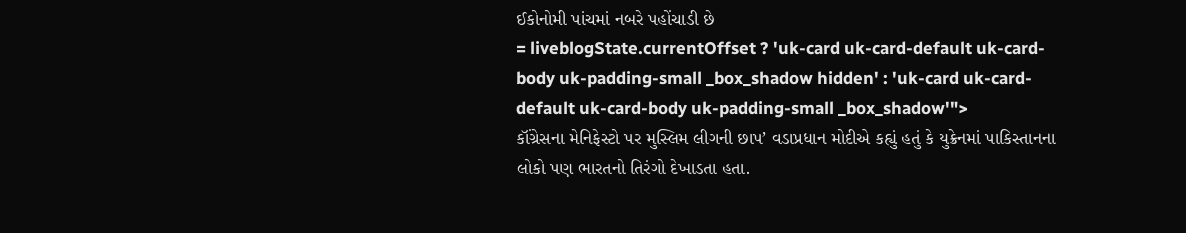ઈકોનોમી પાંચમાં નબરે પહોંચાડી છે
= liveblogState.currentOffset ? 'uk-card uk-card-default uk-card-body uk-padding-small _box_shadow hidden' : 'uk-card uk-card-default uk-card-body uk-padding-small _box_shadow'">
કૉંગ્રેસના મેનિફેસ્ટો પર મુસ્લિમ લીગની છાપ’ વડાપ્રધાન મોદીએ કહ્યું હતું કે યુક્રેનમાં પાકિસ્તાનના લોકો પણ ભારતનો તિરંગો દેખાડતા હતા.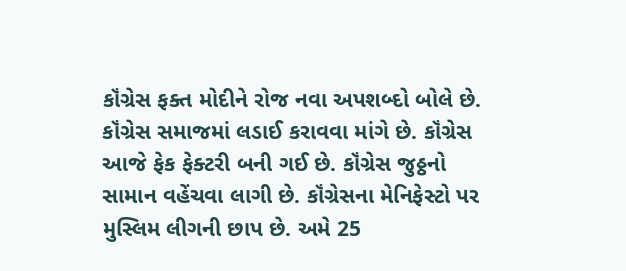કૉંગ્રેસ ફક્ત મોદીને રોજ નવા અપશબ્દો બોલે છે. કૉંગ્રેસ સમાજમાં લડાઈ કરાવવા માંગે છે. કૉંગ્રેસ આજે ફેક ફેક્ટરી બની ગઈ છે. કૉંગ્રેસ જુઠ્ઠનો સામાન વહેંચવા લાગી છે. કૉંગ્રેસના મેનિફેસ્ટો પર મુસ્લિમ લીગની છાપ છે. અમે 25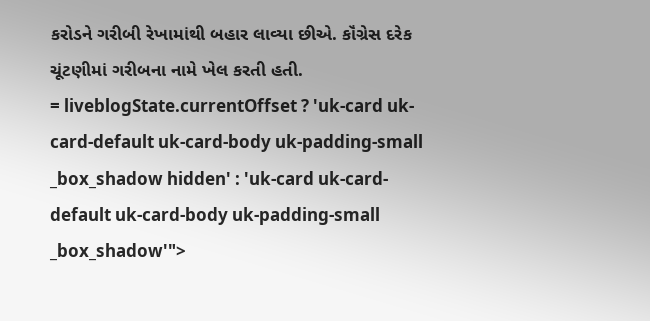કરોડને ગરીબી રેખામાંથી બહાર લાવ્યા છીએ. કૉંગ્રેસ દરેક ચૂંટણીમાં ગરીબના નામે ખેલ કરતી હતી.
= liveblogState.currentOffset ? 'uk-card uk-card-default uk-card-body uk-padding-small _box_shadow hidden' : 'uk-card uk-card-default uk-card-body uk-padding-small _box_shadow'">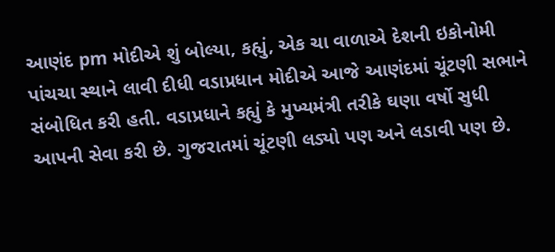આણંદ pm મોદીએ શું બોલ્યા, કહ્યું, એક ચા વાળાએ દેશની ઇકોનોમી પાંચચા સ્થાને લાવી દીધી વડાપ્રધાન મોદીએ આજે આણંદમાં ચૂંટણી સભાને સંબોધિત કરી હતી. વડાપ્રધાને કહ્યું કે મુખ્યમંત્રી તરીકે ઘણા વર્ષો સુધી આપની સેવા કરી છે. ગુજરાતમાં ચૂંટણી લડ્યો પણ અને લડાવી પણ છે.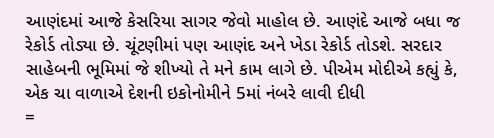આણંદમાં આજે કેસરિયા સાગર જેવો માહોલ છે. આણંદે આજે બધા જ રેકોર્ડ તોડ્યા છે. ચૂંટણીમાં પણ આણંદ અને ખેડા રેકોર્ડ તોડશે. સરદાર સાહેબની ભૂમિમાં જે શીખ્યો તે મને કામ લાગે છે. પીએમ મોદીએ કહ્યું કે, એક ચા વાળાએ દેશની ઇકોનોમીને 5માં નંબરે લાવી દીધી
=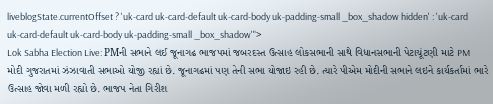liveblogState.currentOffset ? 'uk-card uk-card-default uk-card-body uk-padding-small _box_shadow hidden' : 'uk-card uk-card-default uk-card-body uk-padding-small _box_shadow'">
Lok Sabha Election Live: PMની સભાને લઈ જૂનાગઢ ભાજપમાં જબરદસ્ત ઉત્સાહ લોકસભાની સાથે વિધાનસભાની પેટાચૂંટણી માટે PM મોદી ગુજરાતમાં ઝંઝાવાતી સભાઓ યોજી રહ્યાં છે. જૂનાગઢમાં પણ તેની સભા યોજાઇ રહી છે. ત્યારે પીએમ મોદીની સભાને લઇને કાર્યકર્તામાં ભારે ઉત્સાહ જોવા મળી રહ્યો છે. ભાજપ નેતા ગિરીશ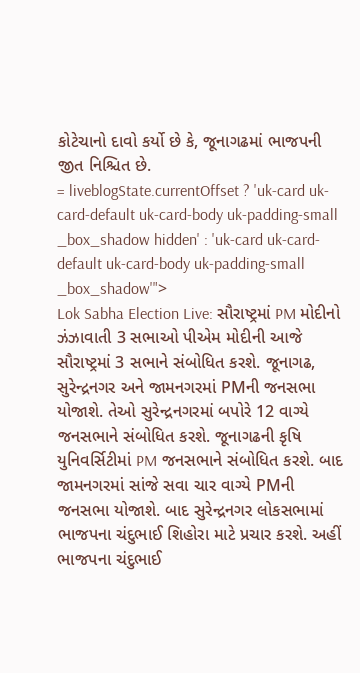કોટેચાનો દાવો કર્યો છે કે, જૂનાગઢમાં ભાજપની જીત નિશ્ચિત છે.
= liveblogState.currentOffset ? 'uk-card uk-card-default uk-card-body uk-padding-small _box_shadow hidden' : 'uk-card uk-card-default uk-card-body uk-padding-small _box_shadow'">
Lok Sabha Election Live: સૌરાષ્ટ્રમાં PM મોદીનો ઝંઝાવાતી 3 સભાઓ પીએમ મોદીની આજે સૌરાષ્ટ્રમાં 3 સભાને સંબોધિત કરશે. જૂનાગઢ, સુરેન્દ્રનગર અને જામનગરમાં PMની જનસભા યોજાશે. તેઓ સુરેન્દ્રનગરમાં બપોરે 12 વાગ્યે જનસભાને સંબોધિત કરશે. જૂનાગઢની કૃષિ યુનિવર્સિટીમાં PM જનસભાને સંબોધિત કરશે. બાદ જામનગરમાં સાંજે સવા ચાર વાગ્યે PMની જનસભા યોજાશે. બાદ સુરેન્દ્રનગર લોકસભામાં ભાજપના ચંદુભાઈ શિહોરા માટે પ્રચાર કરશે. અહીં ભાજપના ચંદુભાઈ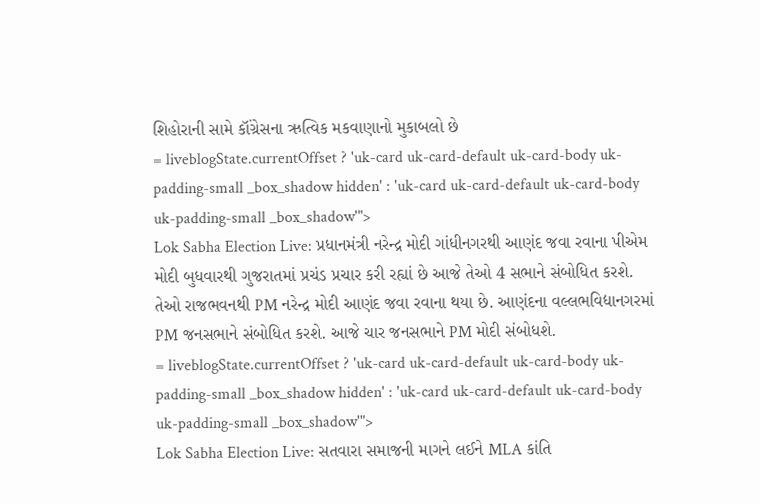શિહોરાની સામે કૉંગ્રેસના ઋત્વિક મકવાણાનો મુકાબલો છે
= liveblogState.currentOffset ? 'uk-card uk-card-default uk-card-body uk-padding-small _box_shadow hidden' : 'uk-card uk-card-default uk-card-body uk-padding-small _box_shadow'">
Lok Sabha Election Live: પ્રધાનમંત્રી નરેન્દ્ર મોદી ગાંધીનગરથી આણંદ જવા રવાના પીએમ મોદી બુધવારથી ગુજરાતમાં પ્રચંડ પ્રચાર કરી રહ્યાં છે આજે તેઓ 4 સભાને સંબોધિત કરશે. તેઓ રાજભવનથી PM નરેન્દ્ર મોદી આણંદ જવા રવાના થયા છે. આણંદના વલ્લભવિદ્યાનગરમાં PM જનસભાને સંબોધિત કરશે. આજે ચાર જનસભાને PM મોદી સંબોધશે.
= liveblogState.currentOffset ? 'uk-card uk-card-default uk-card-body uk-padding-small _box_shadow hidden' : 'uk-card uk-card-default uk-card-body uk-padding-small _box_shadow'">
Lok Sabha Election Live: સતવારા સમાજની માગને લઈને MLA કાંતિ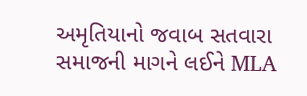અમૃતિયાનો જવાબ સતવારા સમાજની માગને લઈને MLA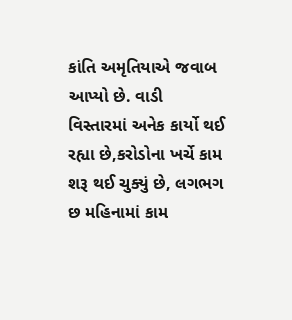કાંતિ અમૃતિયાએ જવાબ આપ્યો છે. વાડી વિસ્તારમાં અનેક કાર્યો થઈ રહ્યા છે,કરોડોના ખર્ચે કામ શરૂ થઈ ચુક્યું છે, લગભગ છ મહિનામાં કામ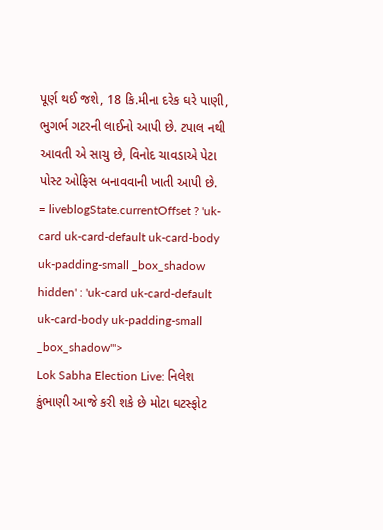પૂર્ણ થઈ જશે, 18 કિ.મીના દરેક ઘરે પાણી, ભુગર્ભ ગટરની લાઈનો આપી છે. ટપાલ નથી આવતી એ સાચુ છે, વિનોદ ચાવડાએ પેટા પોસ્ટ ઓફિસ બનાવવાની ખાતી આપી છે.
= liveblogState.currentOffset ? 'uk-card uk-card-default uk-card-body uk-padding-small _box_shadow hidden' : 'uk-card uk-card-default uk-card-body uk-padding-small _box_shadow'">
Lok Sabha Election Live: નિલેશ કુંભાણી આજે કરી શકે છે મોટા ઘટસ્ફોટ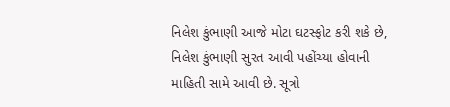નિલેશ કુંભાણી આજે મોટા ઘટસ્ફોટ કરી શકે છે, નિલેશ કુંભાણી સુરત આવી પહોંચ્યા હોવાની માહિતી સામે આવી છે. સૂત્રો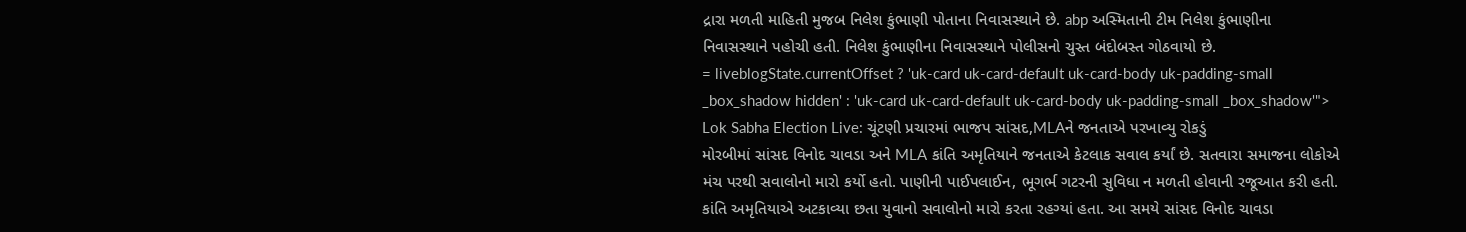દ્રારા મળતી માહિતી મુજબ નિલેશ કુંભાણી પોતાના નિવાસસ્થાને છે. abp અસ્મિતાની ટીમ નિલેશ કુંભાણીના નિવાસસ્થાને પહોચી હતી. નિલેશ કુંભાણીના નિવાસસ્થાને પોલીસનો ચુસ્ત બંદોબસ્ત ગોઠવાયો છે.
= liveblogState.currentOffset ? 'uk-card uk-card-default uk-card-body uk-padding-small _box_shadow hidden' : 'uk-card uk-card-default uk-card-body uk-padding-small _box_shadow'">
Lok Sabha Election Live: ચૂંટણી પ્રચારમાં ભાજપ સાંસદ,MLAને જનતાએ પરખાવ્યુ રોકડું
મોરબીમાં સાંસદ વિનોદ ચાવડા અને MLA કાંતિ અમૃતિયાને જનતાએ કેટલાક સવાલ કર્યાં છે. સતવારા સમાજના લોકોએ મંચ પરથી સવાલોનો મારો કર્યો હતો. પાણીની પાઈપલાઈન, ભૂગર્ભ ગટરની સુવિધા ન મળતી હોવાની રજૂઆત કરી હતી. કાંતિ અમૃતિયાએ અટકાવ્યા છતા યુવાનો સવાલોનો મારો કરતા રહગ્યાં હતા. આ સમયે સાંસદ વિનોદ ચાવડા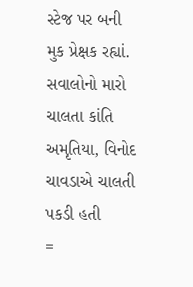સ્ટેજ પર બની મુક પ્રેક્ષક રહ્યાં. સવાલોનો મારો ચાલતા કાંતિ અમૃતિયા, વિનોદ ચાવડાએ ચાલતી પકડી હતી
=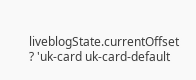liveblogState.currentOffset ? 'uk-card uk-card-default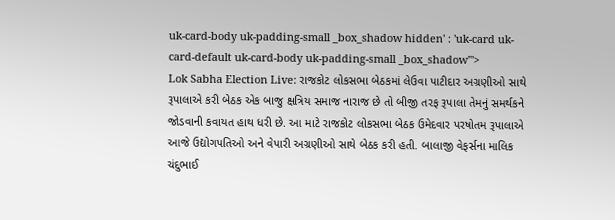uk-card-body uk-padding-small _box_shadow hidden' : 'uk-card uk-card-default uk-card-body uk-padding-small _box_shadow'">
Lok Sabha Election Live: રાજકોટ લોકસભા બેઠકમાં લેઉવા પાટીદાર અગ્રણીઓ સાથે રૂપાલાએ કરી બેઠક એક બાજુ ક્ષત્રિય સમાજ નારાજ છે તો બીજી તરફ રૂપાલા તેમનું સમર્થકને જોડવાની કવાયત હાથ ધરી છે. આ માટે રાજકોટ લોકસભા બેઠક ઉમેદવાર પરષોતમ રૂપાલાએ આજે ઉદ્યોગપતિઓ અને વેપારી અગ્રણીઓ સાથે બેઠક કરી હતી. બાલાજી વેફર્સના માલિક ચંદુભાઈ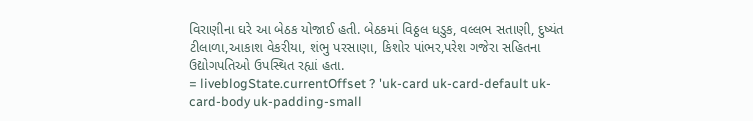વિરાણીના ઘરે આ બેઠક યોજાઈ હતી. બેઠકમાં વિઠ્ઠલ ધડુક, વલ્લભ સતાણી, દુષ્યંત ટીલાળા,આકાશ વેકરીયા, શંભુ પરસાણા, કિશોર પાંભર,પરેશ ગજેરા સહિતના ઉદ્યોગપતિઓ ઉપસ્થિત રહ્યાં હતા.
= liveblogState.currentOffset ? 'uk-card uk-card-default uk-card-body uk-padding-small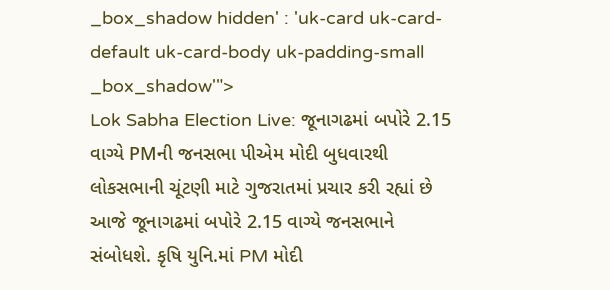_box_shadow hidden' : 'uk-card uk-card-default uk-card-body uk-padding-small _box_shadow'">
Lok Sabha Election Live: જૂનાગઢમાં બપોરે 2.15 વાગ્યે PMની જનસભા પીએમ મોદી બુધવારથી લોકસભાની ચૂંટણી માટે ગુજરાતમાં પ્રચાર કરી રહ્યાં છે આજે જૂનાગઢમાં બપોરે 2.15 વાગ્યે જનસભાને સંબોધશે. કૃષિ યુનિ.માં PM મોદી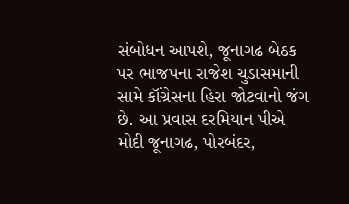સંબોધન આપશે, જૂનાગઢ બેઠક પર ભાજપના રાજેશ ચુડાસમાની સામે કૉંગ્રેસના હિરા જોટવાનો જંગ છે. આ પ્રવાસ દરમિયાન પીએ મોદી જૂનાગઢ, પોરબંદર,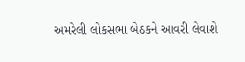અમરેલી લોકસભા બેઠકને આવરી લેવાશે